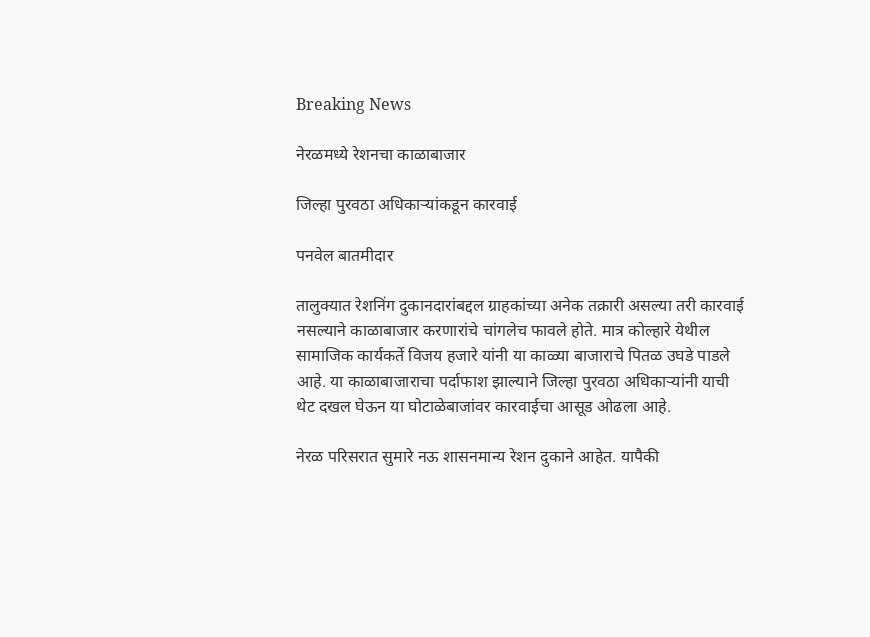Breaking News

नेरळमध्ये रेशनचा काळाबाजार

जिल्हा पुरवठा अधिकार्‍यांकडून कारवाई

पनवेल बातमीदार

तालुक्यात रेशनिंग दुकानदारांबद्दल ग्राहकांच्या अनेक तक्रारी असल्या तरी कारवाई नसल्याने काळाबाजार करणारांचे चांगलेच फावले होते. मात्र कोल्हारे येथील सामाजिक कार्यकर्ते विजय हजारे यांनी या काळ्या बाजाराचे पितळ उघडे पाडले आहे. या काळाबाजाराचा पर्दाफाश झाल्याने जिल्हा पुरवठा अधिकार्‍यांनी याची थेट दखल घेऊन या घोटाळेबाजांवर कारवाईचा आसूड ओढला आहे.

नेरळ परिसरात सुमारे नऊ शासनमान्य रेशन दुकाने आहेत. यापैकी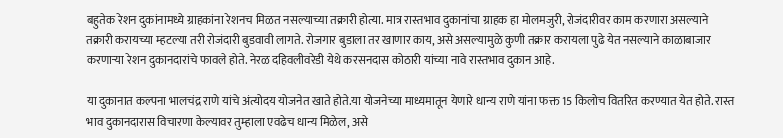बहुतेक रेशन दुकांनामध्ये ग्राहकांना रेशनच मिळत नसल्याच्या तक्रारी होत्या. मात्र रास्तभाव दुकानांचा ग्राहक हा मोलमजुरी, रोजंदारीवर काम करणारा असल्याने तक्रारी करायच्या म्हटल्या तरी रोजंदारी बुडवावी लागते. रोजगार बुडाला तर खाणार काय, असे असल्यामुळे कुणी तक्रार करायला पुढे येत नसल्याने काळाबाजार करणार्‍या रेशन दुकानदारांचे फावले होते. नेरळ दहिवलीवरेडी येथे करसनदास कोठारी यांच्या नावे रास्तभाव दुकान आहे.

या दुकानात कल्पना भालचंद्र राणे यांचे अंत्योदय योजनेत खाते होते.या योजनेच्या माध्यमातून येणारे धान्य राणे यांना फक्त 15 किलोच वितरित करण्यात येत होते. रास्त भाव दुकानदारास विचारणा केल्यावर तुम्हाला एवढेच धान्य मिळेल, असे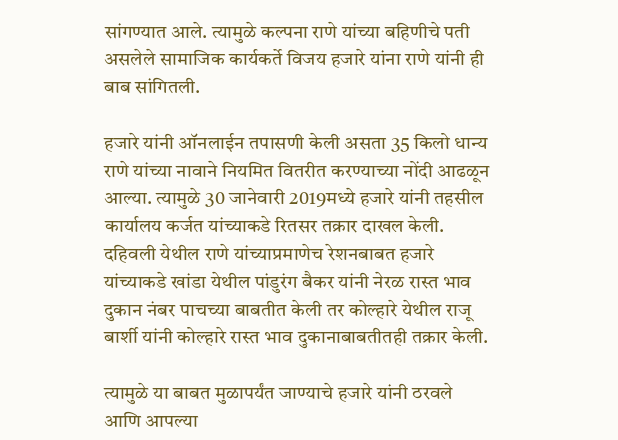सांगण्यात आले. त्यामुळे कल्पना राणे यांच्या बहिणीचे पती असलेले सामाजिक कार्यकर्ते विजय हजारे यांना राणे यांनी ही बाब सांगितली.

हजारे यांनी ऑनलाईन तपासणी केली असता 35 किलो धान्य राणे यांच्या नावाने नियमित वितरीत करण्याच्या नोंदी आढळून आल्या. त्यामुळे 30 जानेवारी 2019मध्ये हजारे यांनी तहसील कार्यालय कर्जत यांच्याकडे रितसर तक्रार दाखल केली. दहिवली येथील राणे यांच्याप्रमाणेच रेशनबाबत हजारे यांच्याकडे खांडा येथील पांडुरंग बैकर यांनी नेरळ रास्त भाव दुकान नंबर पाचच्या बाबतीत केली तर कोल्हारे येथील राजू बार्शी यांनी कोल्हारे रास्त भाव दुकानाबाबतीतही तक्रार केली.

त्यामुळे या बाबत मुळापर्यंत जाण्याचे हजारे यांनी ठरवले आणि आपल्या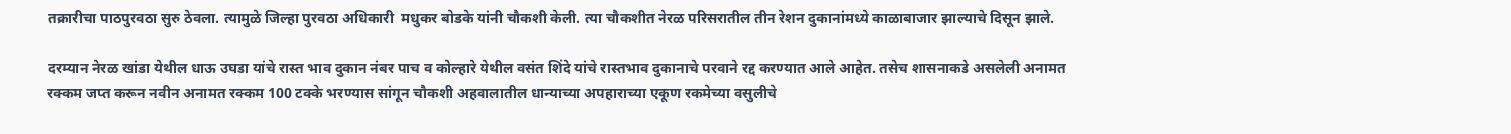तक्रारीचा पाठपुरवठा सुरु ठेवला. त्यामुळे जिल्हा पुरवठा अधिकारी  मधुकर बोडके यांनी चौकशी केली. त्या चौकशीत नेरळ परिसरातील तीन रेशन दुकानांमध्ये काळाबाजार झाल्याचे दिसून झाले.

दरम्यान नेरळ खांडा येथील धाऊ उघडा यांचे रास्त भाव दुकान नंबर पाच व कोल्हारे येथील वसंत शिंदे यांचे रास्तभाव दुकानाचे परवाने रद्द करण्यात आले आहेत. तसेच शासनाकडे असलेली अनामत रक्कम जप्त करून नवीन अनामत रक्कम 100 टक्के भरण्यास सांगून चौकशी अहवालातील धान्याच्या अपहाराच्या एकूण रकमेच्या वसुलीचे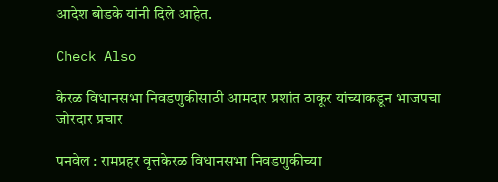आदेश बोडके यांनी दिले आहेत.

Check Also

केरळ विधानसभा निवडणुकीसाठी आमदार प्रशांत ठाकूर यांच्याकडून भाजपचा जोरदार प्रचार

पनवेल : रामप्रहर वृत्तकेरळ विधानसभा निवडणुकीच्या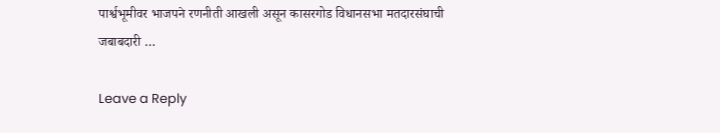पार्श्वभूमीवर भाजपने रणनीती आखली असून कासरगोड विधानसभा मतदारसंघाची जबाबदारी …

Leave a Reply